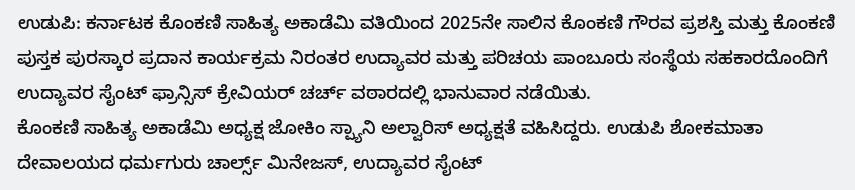ಉಡುಪಿ: ಕರ್ನಾಟಕ ಕೊಂಕಣಿ ಸಾಹಿತ್ಯ ಅಕಾಡೆಮಿ ವತಿಯಿಂದ 2025ನೇ ಸಾಲಿನ ಕೊಂಕಣಿ ಗೌರವ ಪ್ರಶಸ್ತಿ ಮತ್ತು ಕೊಂಕಣಿ ಪುಸ್ತಕ ಪುರಸ್ಕಾರ ಪ್ರದಾನ ಕಾರ್ಯಕ್ರಮ ನಿರಂತರ ಉದ್ಯಾವರ ಮತ್ತು ಪರಿಚಯ ಪಾಂಬೂರು ಸಂಸ್ಥೆಯ ಸಹಕಾರದೊಂದಿಗೆ ಉದ್ಯಾವರ ಸೈಂಟ್ ಫ್ರಾನ್ಸಿಸ್ ಕ್ರೇವಿಯರ್ ಚರ್ಚ್ ವಠಾರದಲ್ಲಿ ಭಾನುವಾರ ನಡೆಯಿತು.
ಕೊಂಕಣಿ ಸಾಹಿತ್ಯ ಅಕಾಡೆಮಿ ಅಧ್ಯಕ್ಷ ಜೋಕಿಂ ಸ್ಪ್ಯಾನಿ ಅಲ್ವಾರಿಸ್ ಅಧ್ಯಕ್ಷತೆ ವಹಿಸಿದ್ದರು. ಉಡುಪಿ ಶೋಕಮಾತಾ ದೇವಾಲಯದ ಧರ್ಮಗುರು ಚಾರ್ಲ್ಸ್ ಮಿನೇಜಸ್, ಉದ್ಯಾವರ ಸೈಂಟ್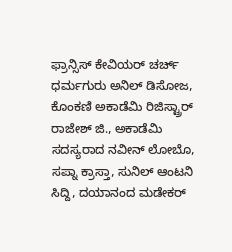ಫ್ರಾನ್ಸಿಸ್ ಕೇವಿಯರ್ ಚರ್ಚ್ ಧರ್ಮಗುರು ಅನಿಲ್ ಡಿಸೋಜ, ಕೊಂಕಣಿ ಅಕಾಡೆಮಿ ರಿಜಿಸ್ಟ್ರಾರ್ ರಾಜೇಶ್ ಜಿ., ಅಕಾಡೆಮಿ ಸದಸ್ಯರಾದ ನವೀನ್ ಲೋಬೊ, ಸಪ್ನಾ ಕ್ರಾಸ್ತಾ, ಸುನಿಲ್ ಆಂಟನಿ ಸಿದ್ದಿ, ದಯಾನಂದ ಮಡೇಕರ್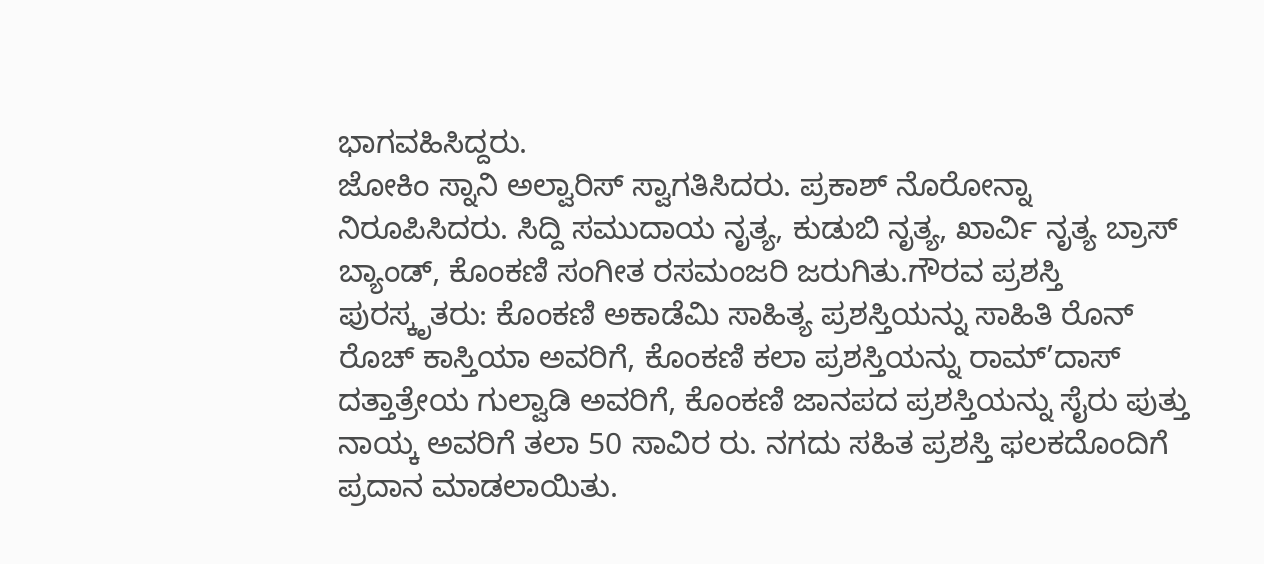ಭಾಗವಹಿಸಿದ್ದರು.
ಜೋಕಿಂ ಸ್ನಾನಿ ಅಲ್ವಾರಿಸ್ ಸ್ವಾಗತಿಸಿದರು. ಪ್ರಕಾಶ್ ನೊರೋನ್ನಾ ನಿರೂಪಿಸಿದರು. ಸಿದ್ದಿ ಸಮುದಾಯ ನೃತ್ಯ, ಕುಡುಬಿ ನೃತ್ಯ, ಖಾರ್ವಿ ನೃತ್ಯ ಬ್ರಾಸ್ ಬ್ಯಾಂಡ್, ಕೊಂಕಣಿ ಸಂಗೀತ ರಸಮಂಜರಿ ಜರುಗಿತು.ಗೌರವ ಪ್ರಶಸ್ತಿ ಪುರಸ್ಕೃತರು: ಕೊಂಕಣಿ ಅಕಾಡೆಮಿ ಸಾಹಿತ್ಯ ಪ್ರಶಸ್ತಿಯನ್ನು ಸಾಹಿತಿ ರೊನ್ ರೊಚ್ ಕಾಸ್ತಿಯಾ ಅವರಿಗೆ, ಕೊಂಕಣಿ ಕಲಾ ಪ್ರಶಸ್ತಿಯನ್ನು ರಾಮ್’ದಾಸ್ ದತ್ತಾತ್ರೇಯ ಗುಲ್ವಾಡಿ ಅವರಿಗೆ, ಕೊಂಕಣಿ ಜಾನಪದ ಪ್ರಶಸ್ತಿಯನ್ನು ಸೈರು ಪುತ್ತು ನಾಯ್ಕ ಅವರಿಗೆ ತಲಾ 50 ಸಾವಿರ ರು. ನಗದು ಸಹಿತ ಪ್ರಶಸ್ತಿ ಫಲಕದೊಂದಿಗೆ ಪ್ರದಾನ ಮಾಡಲಾಯಿತು.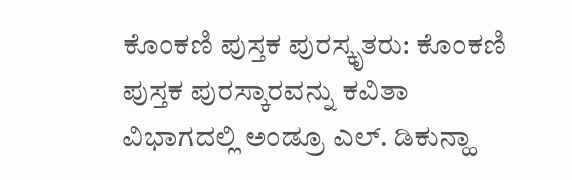ಕೊಂಕಣಿ ಪುಸ್ತಕ ಪುರಸ್ಕೃತರು: ಕೊಂಕಣಿ ಪುಸ್ತಕ ಪುರಸ್ಕಾರವನ್ನು ಕವಿತಾ ವಿಭಾಗದಲ್ಲಿ ಅಂಡ್ರೂ ಎಲ್. ಡಿಕುನ್ಹಾ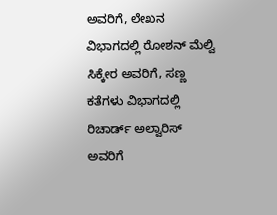ಅವರಿಗೆ, ಲೇಖನ ವಿಭಾಗದಲ್ಲಿ ರೋಶನ್ ಮೆಲ್ವಿ ಸಿಕ್ಕೇರ ಅವರಿಗೆ, ಸಣ್ಣ ಕತೆಗಳು ವಿಭಾಗದಲ್ಲಿ ರಿಚಾರ್ಡ್ ಅಲ್ವಾರಿಸ್ ಅವರಿಗೆ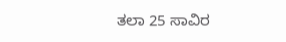ತಲಾ 25 ಸಾವಿರ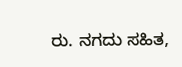ರು. ನಗದು ಸಹಿತ,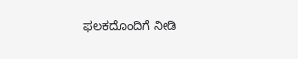ಫಲಕದೊಂದಿಗೆ ನೀಡಿ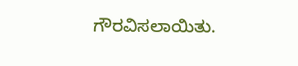ಗೌರವಿಸಲಾಯಿತು.